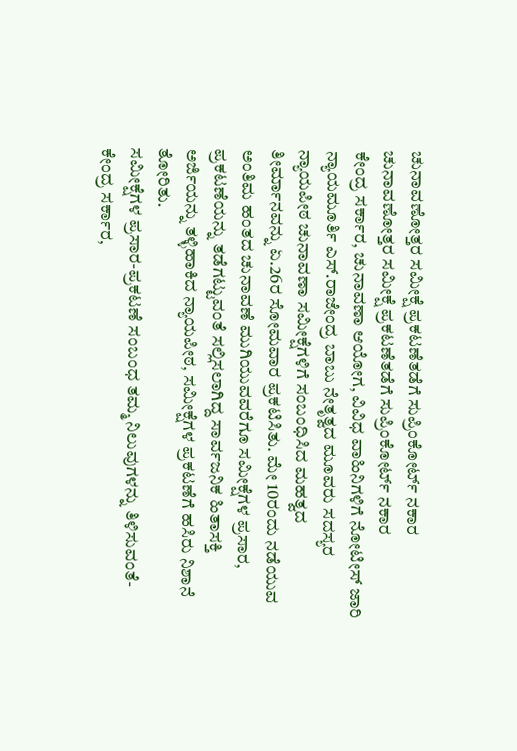ಚುನಾವಣೋತ್ತರ ಸಮೀಕ್ಷೆ ಪ್ರಕಟಣೆತಡೆಗೆ ಸುಪ್ರಿಂಕೋರ್ಟ್ ನಕಾರ
ಚುನಾವಣೋತ್ತರ ಸಮೀಕ್ಷೆ ಪ್ರಕಟಣೆತಡೆಗೆ ಸುಪ್ರಿಂಕೋರ್ಟ್ ನಕಾರ
ಕೇಂದ್ರ ಸರ್ಕಾರ, ಚುನಾವಣಾ ಆಯೋಗ, ವಿವಿಧ ವಾಹಿನಿಗಳಿಗೆ ನೋಟೀಸ್ ಜಾರಿ
ನ್ಯಾಯಮೂರ್ತಿ ಎಸ್.ರಾಜೇಂದ್ರ ಬಾಬು ನೇತೃತ್ವದ ಮೂವರು ಸದಸ್ಯರ ನ್ಯಾಯಪೀಠ ಚುನಾವಣಾ ಸಮೀಕ್ಷೆಗಳಿಗೆ ಸಂಬಂಧಿಸಿದ ಮಹತ್ವದ ತೀರ್ಮಾನವನ್ನು ಏ.26ರ ಸೋಮವಾರ ಪ್ರಕಟಿಸಿತು. ಮೇ 10ರಂದು ನಡೆಯುವ ಅಂತಿಮ ಹಂತದ ಚುನಾವಣೆ ಮುಗಿಯುವವರೆಗೂ ಸಮೀಕ್ಷೆಗಳ ಪ್ರಸಾರ, ಪ್ರಕಟಣೆಯನ್ನು ತಡೆಗಟ್ಟುವಂತೆ ಸಲ್ಲಿಸಲಾಗಿದ್ದ ಸಾರ್ವಜನಿಕ ಹಿತಾಸಕ್ತಿ ಅರ್ಜಿಯನ್ನು ತಳ್ಳಿಹಾಕಿದ ನ್ಯಾಯಪೀಠ, ಸಮೀಕ್ಷೆಗಳ ಪ್ರಕಟಣೆಗೆ ಹಸಿರು ನಿಶಾನೆ ತೋರಿತು.
ಸಮೀಕ್ಷೆಗಳ ಪ್ರಸಾರ-ಪ್ರಕಟಣೆ ಸಂಬಂಧ ತಮ್ಮ ನಿಲುವುಗಳನ್ನು ತಿಳಿಸುವಂತೆ- ಕೇಂದ್ರ ಸರ್ಕಾರ,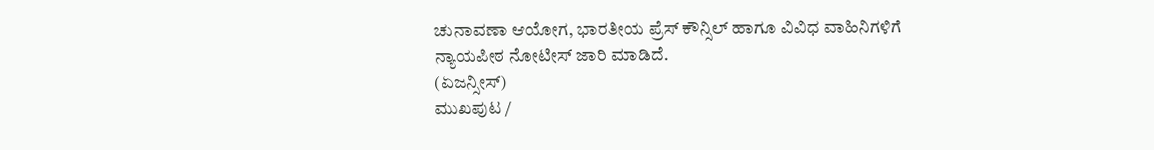ಚುನಾವಣಾ ಆಯೋಗ, ಭಾರತೀಯ ಪ್ರೆಸ್ ಕೌನ್ಸಿಲ್ ಹಾಗೂ ವಿವಿಧ ವಾಹಿನಿಗಳಿಗೆ ನ್ಯಾಯಪೀಠ ನೋಟೀಸ್ ಜಾರಿ ಮಾಡಿದೆ.
(ಏಜನ್ಸೀಸ್)
ಮುಖಪುಟ /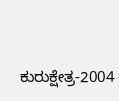ಕುರುಕ್ಷೇತ್ರ-2004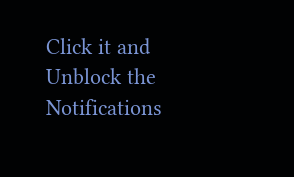Click it and Unblock the Notifications